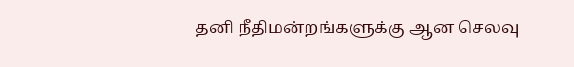தனி நீதிமன்றங்களுக்கு ஆன செலவு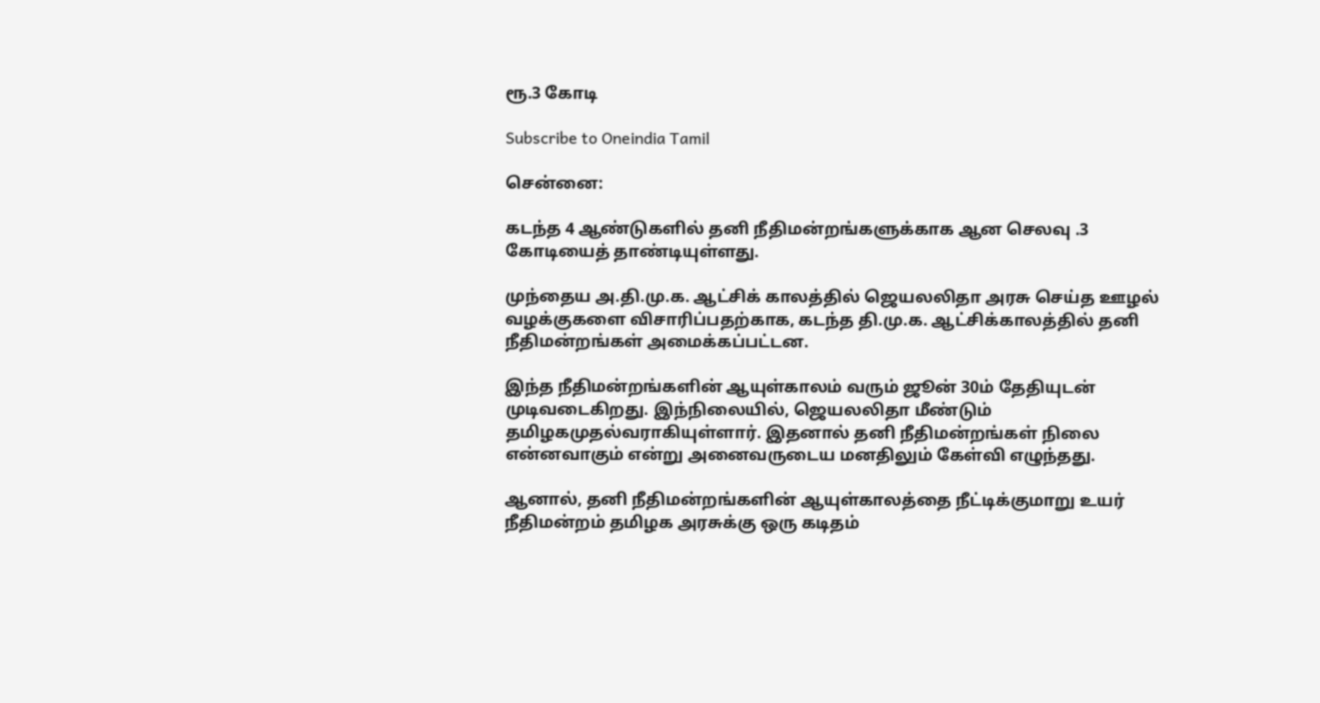ரூ.3 கோடி

Subscribe to Oneindia Tamil

சென்னை:

கடந்த 4 ஆண்டுகளில் தனி நீதிமன்றங்களுக்காக ஆன செலவு .3 கோடியைத் தாண்டியுள்ளது.

முந்தைய அ.தி.மு.க. ஆட்சிக் காலத்தில் ஜெயலலிதா அரசு செய்த ஊழல் வழக்குகளை விசாரிப்பதற்காக, கடந்த தி.மு.க. ஆட்சிக்காலத்தில் தனி நீதிமன்றங்கள் அமைக்கப்பட்டன.

இந்த நீதிமன்றங்களின் ஆயுள்காலம் வரும் ஜூன் 30ம் தேதியுடன் முடிவடைகிறது. இந்நிலையில், ஜெயலலிதா மீண்டும் தமிழகமுதல்வராகியுள்ளார். இதனால் தனி நீதிமன்றங்கள் நிலை என்னவாகும் என்று அனைவருடைய மனதிலும் கேள்வி எழுந்தது.

ஆனால், தனி நீதிமன்றங்களின் ஆயுள்காலத்தை நீட்டிக்குமாறு உயர் நீதிமன்றம் தமிழக அரசுக்கு ஒரு கடிதம்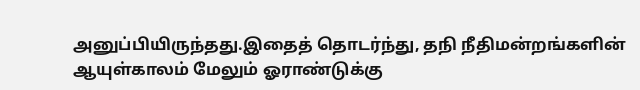அனுப்பியிருந்தது.இதைத் தொடர்ந்து, தநி நீதிமன்றங்களின் ஆயுள்காலம் மேலும் ஓராண்டுக்கு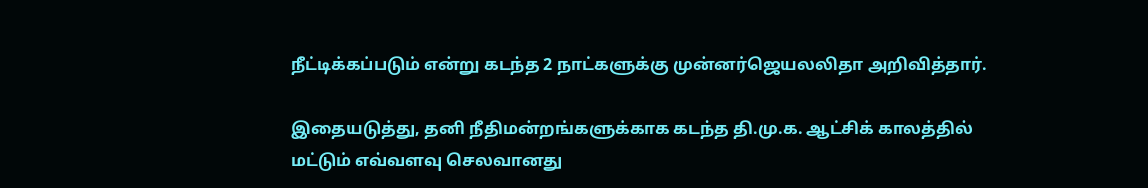நீட்டிக்கப்படும் என்று கடந்த 2 நாட்களுக்கு முன்னர்ஜெயலலிதா அறிவித்தார்.

இதையடுத்து, தனி நீதிமன்றங்களுக்காக கடந்த தி.மு.க. ஆட்சிக் காலத்தில் மட்டும் எவ்வளவு செலவானது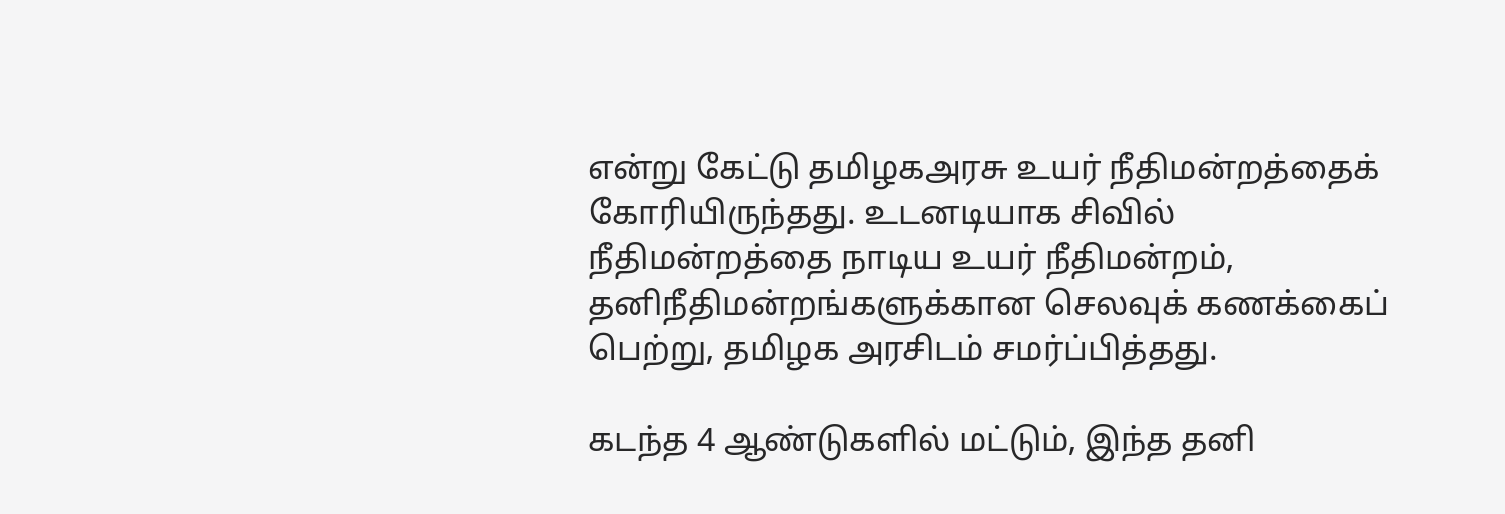என்று கேட்டு தமிழகஅரசு உயர் நீதிமன்றத்தைக் கோரியிருந்தது. உடனடியாக சிவில் நீதிமன்றத்தை நாடிய உயர் நீதிமன்றம், தனிநீதிமன்றங்களுக்கான செலவுக் கணக்கைப் பெற்று, தமிழக அரசிடம் சமர்ப்பித்தது.

கடந்த 4 ஆண்டுகளில் மட்டும், இந்த தனி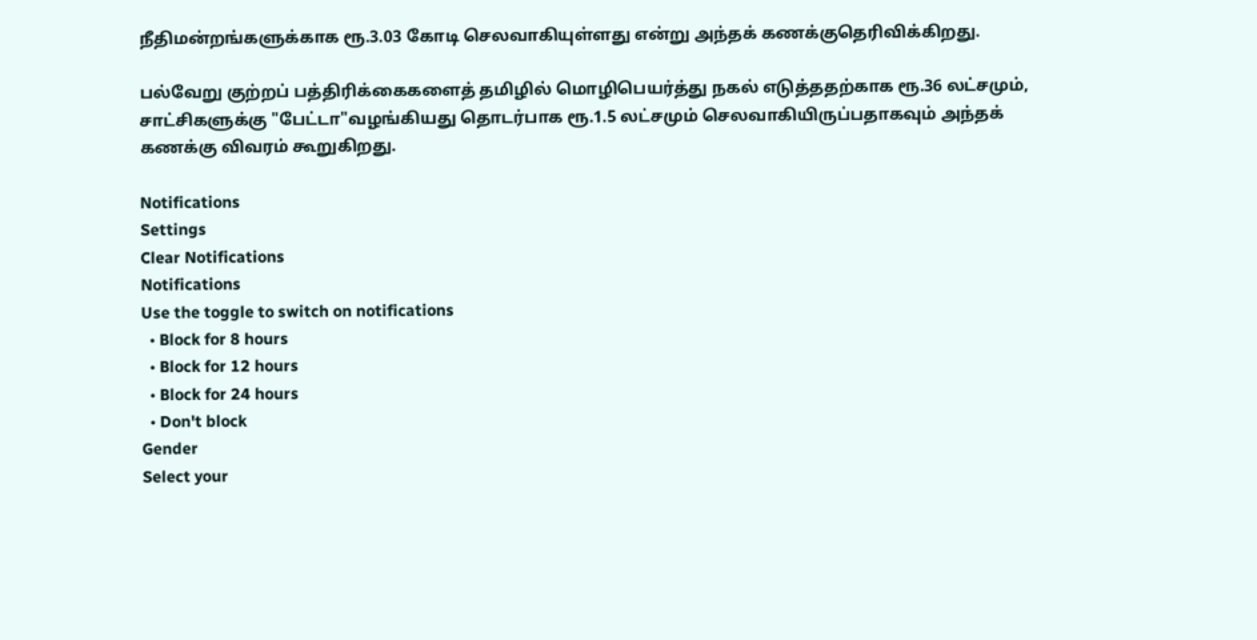நீதிமன்றங்களுக்காக ரூ.3.03 கோடி செலவாகியுள்ளது என்று அந்தக் கணக்குதெரிவிக்கிறது.

பல்வேறு குற்றப் பத்திரிக்கைகளைத் தமிழில் மொழிபெயர்த்து நகல் எடுத்ததற்காக ரூ.36 லட்சமும், சாட்சிகளுக்கு "பேட்டா"வழங்கியது தொடர்பாக ரூ.1.5 லட்சமும் செலவாகியிருப்பதாகவும் அந்தக் கணக்கு விவரம் கூறுகிறது.

Notifications
Settings
Clear Notifications
Notifications
Use the toggle to switch on notifications
  • Block for 8 hours
  • Block for 12 hours
  • Block for 24 hours
  • Don't block
Gender
Select your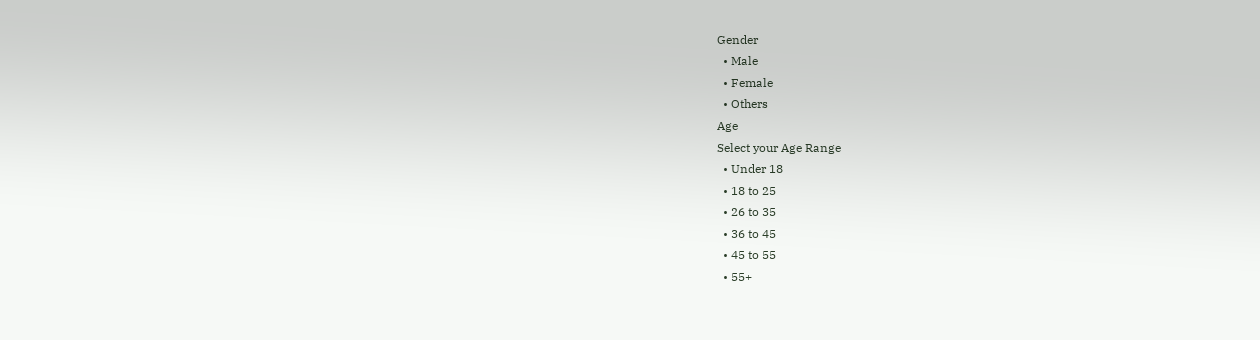Gender
  • Male
  • Female
  • Others
Age
Select your Age Range
  • Under 18
  • 18 to 25
  • 26 to 35
  • 36 to 45
  • 45 to 55
  • 55+